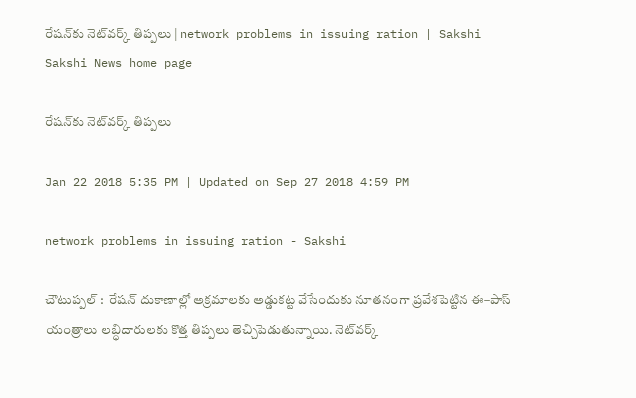రేషన్‌కు నెట్‌వర్క్‌ తిప్పలు | network problems in issuing ration | Sakshi
Sakshi News home page

రేషన్‌కు నెట్‌వర్క్‌ తిప్పలు

Jan 22 2018 5:35 PM | Updated on Sep 27 2018 4:59 PM

network problems in issuing ration - Sakshi

చౌటుప్పల్‌ :  రేషన్‌ దుకాణాల్లో అక్రమాలకు అడ్డుకట్ట వేసేందుకు నూతనంగా ప్రవేశపెట్టిన ఈ–పాస్‌ యంత్రాలు లబ్ధిదారులకు కొత్త తిప్పలు తెచ్చిపెడుతున్నాయి. నెట్‌వర్క్‌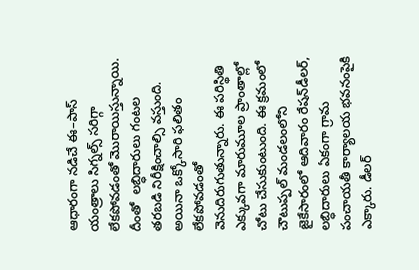ఆధారంగా నడిచే ఈ–పాస్‌ యంత్రాలు సిగ్నల్స్‌ సరిగ్గా లేకపోవడంతో మొరాయిస్తున్నాయి. దీంతో  లబ్ధిదారులు గంటల తరబడి నిరీక్షించాల్సి వస్తుంది. అయినా ఒక్కోసారి ఫలితం లేకపోవడంతో వెనుదిరుగుతున్నారు. ఈ పరిస్థితి ఎక్కువగా మారుమూల ప్రాంతాల్లో చోటు చేసుకుంటుంది. ఈ క్రమంలో చౌటుప్పల్‌ మండలంలోని జైకేసారంలో ఆదివారం రేషన్‌డీలర్,  లబ్ధిదారులు ఏకంగా గ్రామ పంచాయతీ కార్యాలయ భవనంపైకి ఎక్కారు. డీలర్‌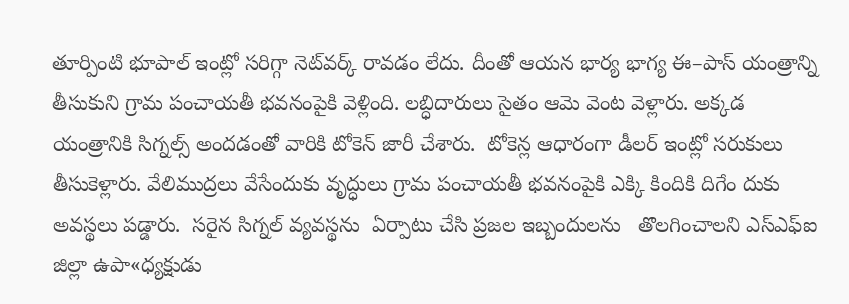తూర్పింటి భూపాల్‌ ఇంట్లో సరిగ్గా నెట్‌వర్క్‌ రావడం లేదు. దీంతో ఆయన భార్య భాగ్య ఈ–పాస్‌ యంత్రాన్ని తీసుకుని గ్రామ పంచాయతీ భవనంపైకి వెళ్లింది. లబ్ధిదారులు సైతం ఆమె వెంట వెళ్లారు. అక్కడ యంత్రానికి సిగ్నల్స్‌ అందడంతో వారికి టోకెన్‌ జారీ చేశారు.  టోకెన్ల ఆధారంగా డీలర్‌ ఇంట్లో సరుకులు తీసుకెళ్లారు. వేలిముద్రలు వేసేందుకు వృద్ధులు గ్రామ పంచాయతీ భవనంపైకి ఎక్కి కిందికి దిగేం దుకు అవస్థలు పడ్డారు.  సరైన సిగ్నల్‌ వ్యవస్థను  ఏర్పాటు చేసి ప్రజల ఇబ్బందులను   తొలగించాలని ఎస్‌ఎఫ్‌ఐ జిల్లా ఉపా«ధ్యక్షుడు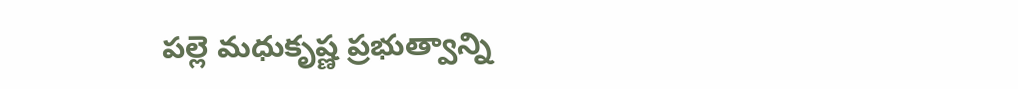పల్లె మధుకృష్ణ ప్రభుత్వాన్ని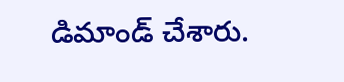డిమాండ్‌ చేశారు.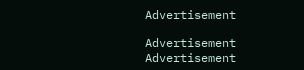Advertisement

Advertisement
Advertisement